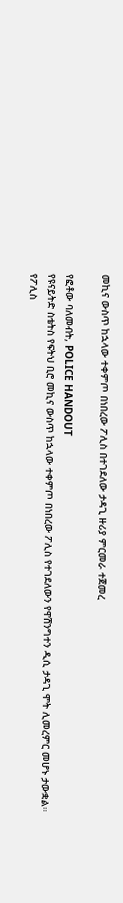መኪና ውስጥ ከኋላው ተቀምጦ በነበረው ፖሊስ በተገደለው ታዳጊ ዙሪያ ምርመራ ተጀመረ

የፎቶው ባለመብት, POLICE HANDOUT
የዩናይትድ ስቴትስ የፍትህ ቢሮ መኪና ውስጥ ከኋላው ተቀምጦ በነበረው ፖሊስ የተገደለውን የዋሽንግተን ዲሲ ታዳጊ ሞት ሊመረምር መሆኑ ታውቋል።
የፖሊስ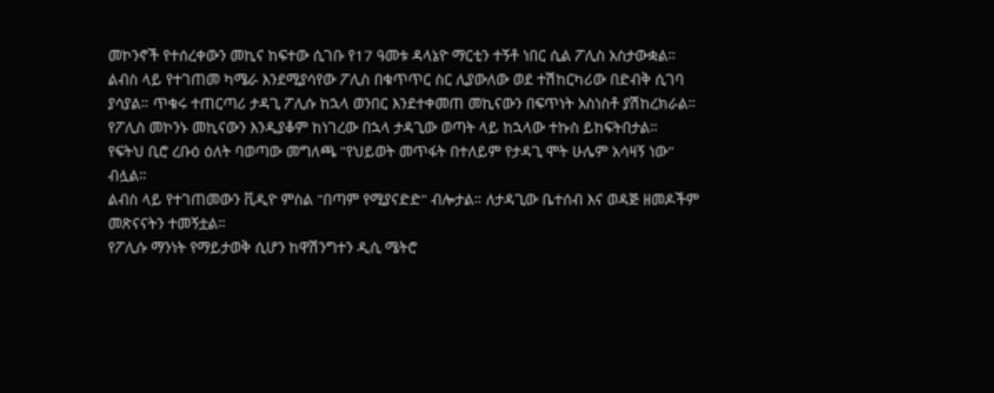መኮንኖች የተሰረቀውን መኪና ከፍተው ሲገቡ የ17 ዓመቱ ዳላኔዮ ማርቲን ተኝቶ ነበር ሲል ፖሊስ አስታውቋል።
ልብስ ላይ የተገጠመ ካሜራ እንደሚያሳየው ፖሊስ በቁጥጥር ስር ሊያውለው ወደ ተሽከርካሪው በድብቅ ሲገባ ያሳያል። ጥቁሩ ተጠርጣሪ ታዳጊ ፖሊሱ ከኋላ ወንበር እንደተቀመጠ መኪናውን በፍጥነት አስነስቶ ያሽከረክራል።
የፖሊስ መኮንኑ መኪናውን እንዲያቆም ከነገረው በኋላ ታዳጊው ወጣት ላይ ከኋላው ተኩስ ይከፍትበታል።
የፍትህ ቢሮ ረቡዕ ዕለት ባወጣው መግለጫ "የህይወት መጥፋት በተለይም የታዳጊ ሞት ሁሌም አሳዛኝ ነው" ብሏል።
ልብስ ላይ የተገጠመውን ቪዲዮ ምስል "በጣም የሚያናድድ" ብሎታል። ለታዳጊው ቤተሰብ እና ወዳጅ ዘመዶችም መጽናናትን ተመኝቷል።
የፖሊሱ ማንነት የማይታወቅ ሲሆን ከዋሽንግተን ዲሲ ሜትሮ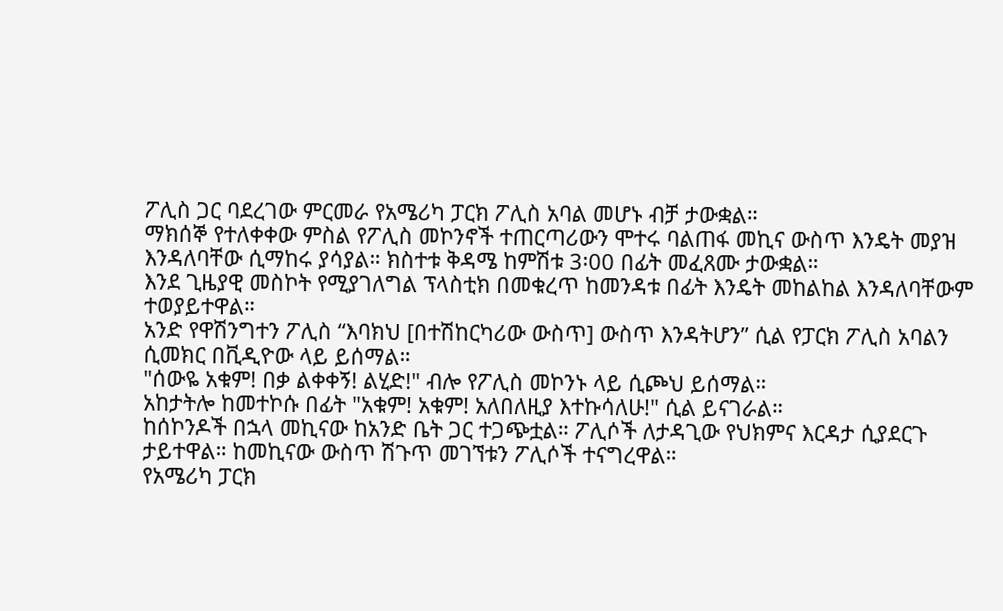ፖሊስ ጋር ባደረገው ምርመራ የአሜሪካ ፓርክ ፖሊስ አባል መሆኑ ብቻ ታውቋል።
ማክሰኞ የተለቀቀው ምስል የፖሊስ መኮንኖች ተጠርጣሪውን ሞተሩ ባልጠፋ መኪና ውስጥ እንዴት መያዝ እንዳለባቸው ሲማከሩ ያሳያል። ክስተቱ ቅዳሜ ከምሽቱ 3፡00 በፊት መፈጸሙ ታውቋል።
እንደ ጊዜያዊ መስኮት የሚያገለግል ፕላስቲክ በመቁረጥ ከመንዳቱ በፊት እንዴት መከልከል እንዳለባቸውም ተወያይተዋል።
አንድ የዋሽንግተን ፖሊስ “እባክህ [በተሽከርካሪው ውስጥ] ውስጥ እንዳትሆን” ሲል የፓርክ ፖሊስ አባልን ሲመክር በቪዲዮው ላይ ይሰማል።
"ሰውዬ አቁም! በቃ ልቀቀኝ! ልሂድ!" ብሎ የፖሊስ መኮንኑ ላይ ሲጮህ ይሰማል።
አከታትሎ ከመተኮሱ በፊት "አቁም! አቁም! አለበለዚያ እተኩሳለሁ!" ሲል ይናገራል።
ከሰኮንዶች በኋላ መኪናው ከአንድ ቤት ጋር ተጋጭቷል። ፖሊሶች ለታዳጊው የህክምና እርዳታ ሲያደርጉ ታይተዋል። ከመኪናው ውስጥ ሽጉጥ መገኘቱን ፖሊሶች ተናግረዋል።
የአሜሪካ ፓርክ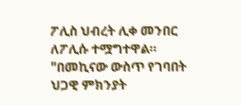ፖሊስ ህብረት ሊቀ መንበር ለፖሊሱ ተሟግተዋል።
"በመኪናው ውስጥ የገባበት ህጋዊ ምክንያት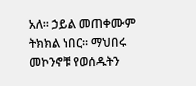አለ። ኃይል መጠቀሙም ትክክል ነበር። ማህበሩ መኮንኖቹ የወሰዱትን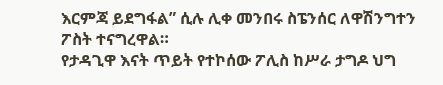እርምጃ ይደግፋል” ሲሉ ሊቀ መንበሩ ስፔንሰር ለዋሽንግተን ፖስት ተናግረዋል።
የታዳጊዋ እናት ጥይት የተኮሰው ፖሊስ ከሥራ ታግዶ ህግ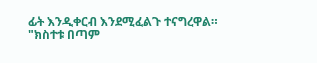ፊት እንዲቀርብ እንደሚፈልጉ ተናግረዋል።
"ክስተቱ በጣም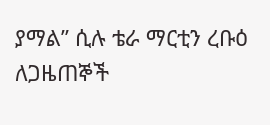ያማል” ሲሉ ቴራ ማርቲን ረቡዕ ለጋዜጠኞች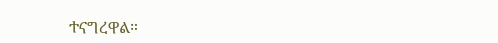ተናግረዋል።